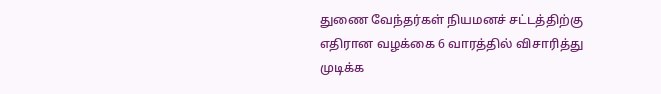துணை வேந்தர்கள் நியமனச் சட்டத்திற்கு எதிரான வழக்கை 6 வாரத்தில் விசாரித்து முடிக்க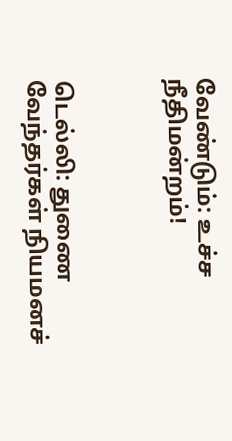வேண்டும்: உச்ச நீதிமன்றம்!



டெல்லி: துணை வேந்தர்கள் நியமனச்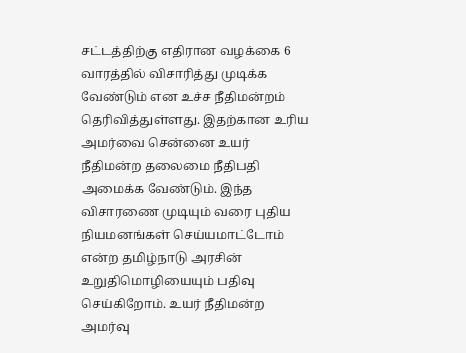சட்டத்திற்கு எதிரான வழக்கை 6 வாரத்தில் விசாரித்து முடிக்க வேண்டும் என உச்ச நீதிமன்றம் தெரிவித்துள்ளது. இதற்கான உரிய அமர்வை சென்னை உயர் நீதிமன்ற தலைமை நீதிபதி அமைக்க வேண்டும். இந்த விசாரணை முடியும் வரை புதிய நியமனங்கள் செய்யமாட்டோம் என்ற தமிழ்நாடு அரசின் உறுதிமொழியையும் பதிவு செய்கிறோம். உயர் நீதிமன்ற அமர்வு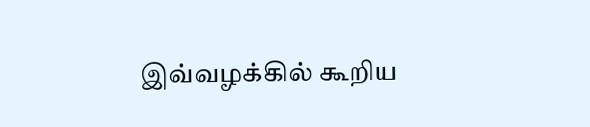இவ்வழக்கில் கூறிய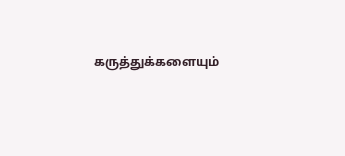கருத்துக்களையும்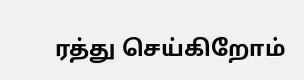ரத்து செய்கிறோம்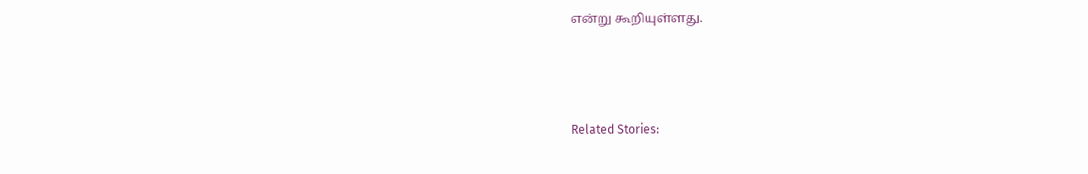என்று கூறியுள்ளது.



Related Stories: